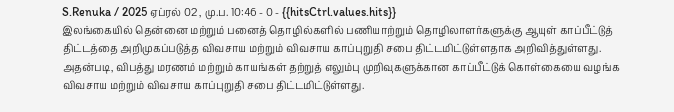S.Renuka / 2025 ஏப்ரல் 02 , மு.ப. 10:46 - 0 - {{hitsCtrl.values.hits}}
இலங்கையில் தென்னை மற்றும் பனைத் தொழில்களில் பணியாற்றும் தொழிலாளர்களுக்கு ஆயுள் காப்பீட்டுத் திட்டத்தை அறிமுகப்படுத்த விவசாய மற்றும் விவசாய காப்புறுதி சபை திட்டமிட்டுள்ளதாக அறிவித்துள்ளது.
அதன்படி, விபத்து மரணம் மற்றும் காயங்கள் தற்றுத் எலும்பு முறிவுகளுக்கான காப்பீட்டுக் கொள்கையை வழங்க விவசாய மற்றும் விவசாய காப்புறுதி சபை திட்டமிட்டுள்ளது.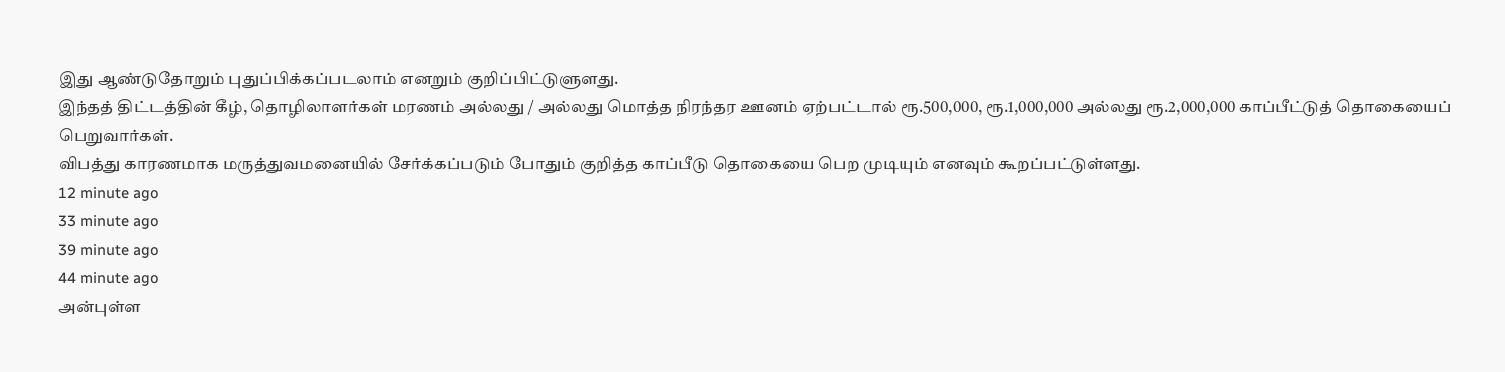இது ஆண்டுதோறும் புதுப்பிக்கப்படலாம் எனறும் குறிப்பிட்டுளுளது.
இந்தத் திட்டத்தின் கீழ், தொழிலாளர்கள் மரணம் அல்லது / அல்லது மொத்த நிரந்தர ஊனம் ஏற்பட்டால் ரூ.500,000, ரூ.1,000,000 அல்லது ரூ.2,000,000 காப்பீட்டுத் தொகையைப் பெறுவார்கள்.
விபத்து காரணமாக மருத்துவமனையில் சேர்க்கப்படும் போதும் குறித்த காப்பீடு தொகையை பெற முடியும் எனவும் கூறப்பட்டுள்ளது.
12 minute ago
33 minute ago
39 minute ago
44 minute ago
அன்புள்ள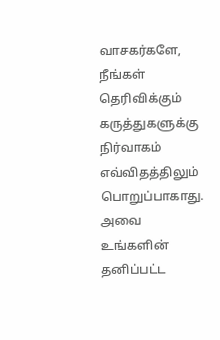வாசகர்களே,
நீங்கள் தெரிவிக்கும் கருத்துகளுக்கு நிர்வாகம் எவ்விதத்திலும் பொறுப்பாகாது. அவை உங்களின் தனிப்பட்ட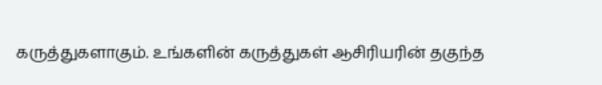கருத்துகளாகும். உங்களின் கருத்துகள் ஆசிரியரின் தகுந்த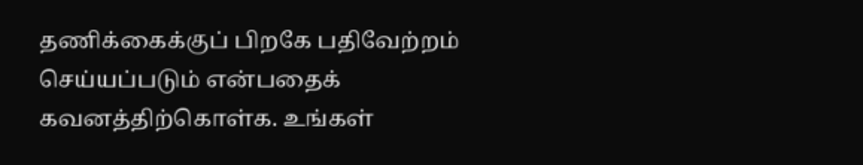தணிக்கைக்குப் பிறகே பதிவேற்றம் செய்யப்படும் என்பதைக் கவனத்திற்கொள்க. உங்கள்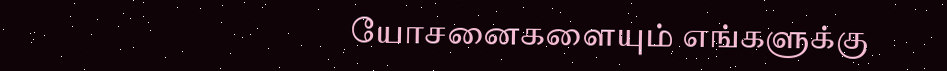யோசனைகளையும் எங்களுக்கு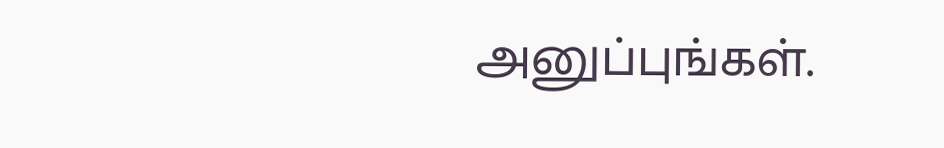அனுப்புங்கள்.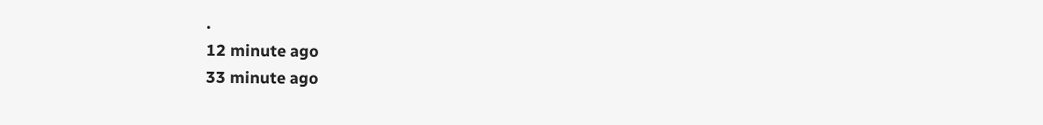.
12 minute ago
33 minute ago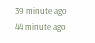39 minute ago
44 minute ago